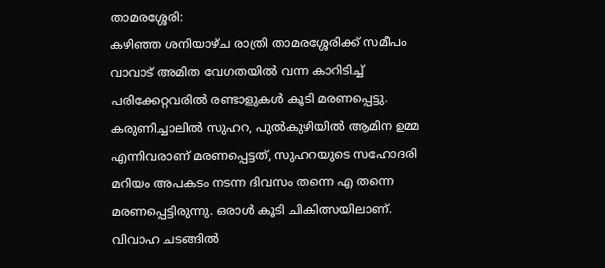താമരശ്ശേരി:
കഴിഞ്ഞ ശനിയാഴ്ച രാത്രി താമരശ്ശേരിക്ക് സമീപം വാവാട് അമിത വേഗതയിൽ വന്ന കാറിടിച്ച് പരിക്കേറ്റവരിൽ രണ്ടാളുകൾ കൂടി മരണപ്പെട്ടു. കരുണിച്ചാലിൽ സുഹറ, പുൽകുഴിയിൽ ആമിന ഉമ്മ എന്നിവരാണ് മരണപ്പെട്ടത്, സുഹറയുടെ സഹോദരി മറിയം അപകടം നടന്ന ദിവസം തന്നെ എ തന്നെ മരണപ്പെട്ടിരുന്നു. ഒരാൾ കൂടി ചികിത്സയിലാണ്.
വിവാഹ ചടങ്ങിൽ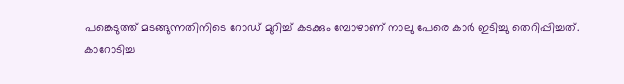പങ്കെടുത്ത് മടങ്ങുന്നതിനിടെ റോഡ് മുറിച്ച് കടക്കും മ്പോഴാണ് നാലു പേരെ കാർ ഇടിച്ചു തെറിപ്പിച്ചത്.
കാറോടിച്ച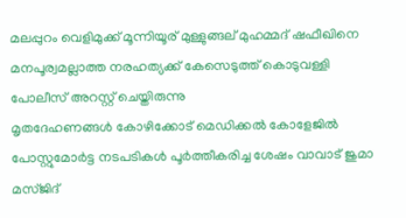മലപ്പുറം വെളിമുക്ക് മൂന്നിയൂര് മുള്ളുങ്ങല് മുഹമ്മദ് ഷഫീഖിനെ മനപൂര്വമല്ലാത്ത നരഹത്യക്ക് കേസെടുത്ത് കൊടുവള്ളി പോലീസ് അറസ്റ്റ് ചെയ്തിരുന്നു
മൃതദേഹണങ്ങൾ കോഴിക്കോട് മെഡിക്കൽ കോളേജിൽ പോസ്റ്റുമോർട്ട നടപടികൾ പൂർത്തീകരിച്ച ശേഷം വാവാട് ജുമാ മസ്ജിദ്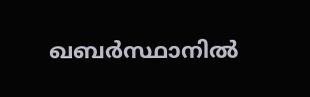ഖബർസ്ഥാനിൽ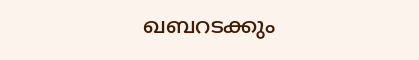ഖബറടക്കും